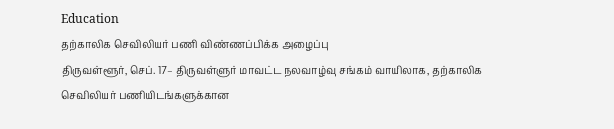Education
தற்காலிக செவிலியர் பணி விண்ணப்பிக்க அழைப்பு
திருவள்ளூர், செப். 17– திருவள்ளுர் மாவட்ட நலவாழ்வு சங்கம் வாயிலாக, தற்காலிக செவிலியர் பணியிடங்களுக்கான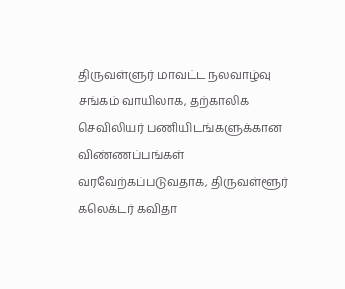திருவள்ளுர் மாவட்ட நலவாழ்வு சங்கம் வாயிலாக, தற்காலிக செவிலியர் பணியிடங்களுக்கான விண்ணப்பங்கள் வரவேற்கப்படுவதாக, திருவள்ளூர் கலெக்டர் கவிதா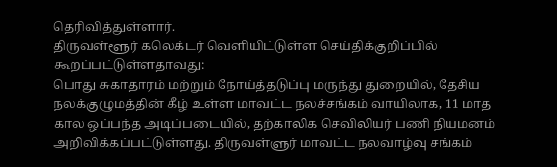தெரிவித்துள்ளார்.
திருவள்ளூர் கலெக்டர் வெளியிட்டுள்ள செய்திக்குறிப்பில் கூறப்பட்டுள்ளதாவது:
பொது சுகாதாரம் மற்றும் நோய்த்தடுப்பு மருந்து துறையில், தேசிய நலக்குழுமத்தின் கீழ் உள்ள மாவட்ட நலச்சங்கம் வாயிலாக, 11 மாத கால ஒப்பந்த அடிப்படையில், தற்காலிக செவிலியர் பணி நியமனம் அறிவிக்கப்பட்டுள்ளது. திருவள்ளுர் மாவட்ட நலவாழ்வு சங்கம்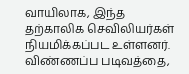வாயிலாக, இந்த தற்காலிக செவிலியர்கள் நியமிக்கப்பட உள்ளனர்.
விண்ணப்ப படிவத்தை,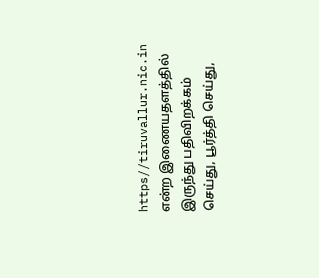https//tiruvallur.nic.in என்ற இணையதளத்தில் இருந்து பதிவிறக்கம் செய்து, பூர்த்தி செய்து,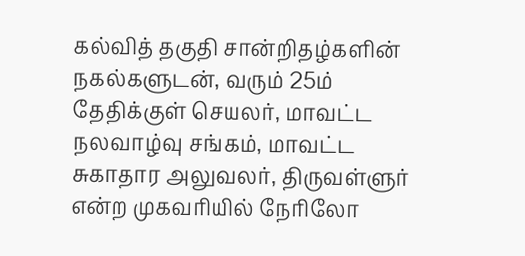கல்வித் தகுதி சான்றிதழ்களின் நகல்களுடன், வரும் 25ம் தேதிக்குள் செயலர், மாவட்ட நலவாழ்வு சங்கம், மாவட்ட சுகாதார அலுவலர், திருவள்ளுர் என்ற முகவரியில் நேரிலோ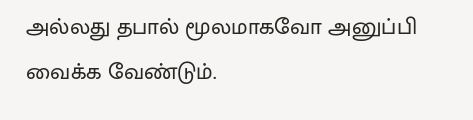அல்லது தபால் மூலமாகவோ அனுப்பி வைக்க வேண்டும்.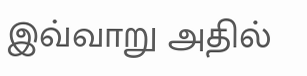இவ்வாறு அதில்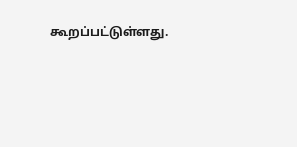கூறப்பட்டுள்ளது.